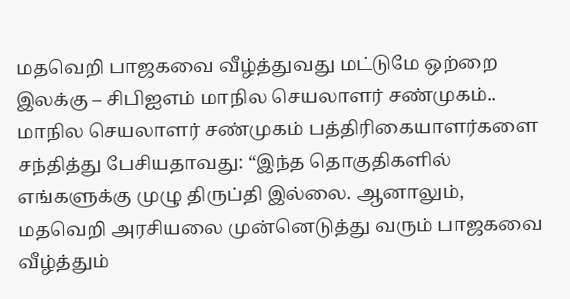மதவெறி பாஜகவை வீழ்த்துவது மட்டுமே ஒற்றை இலக்கு – சிபிஐஎம் மாநில செயலாளர் சண்முகம்..
மாநில செயலாளர் சண்முகம் பத்திரிகையாளர்களை சந்தித்து பேசியதாவது: “இந்த தொகுதிகளில் எங்களுக்கு முழு திருப்தி இல்லை. ஆனாலும், மதவெறி அரசியலை முன்னெடுத்து வரும் பாஜகவை வீழ்த்தும்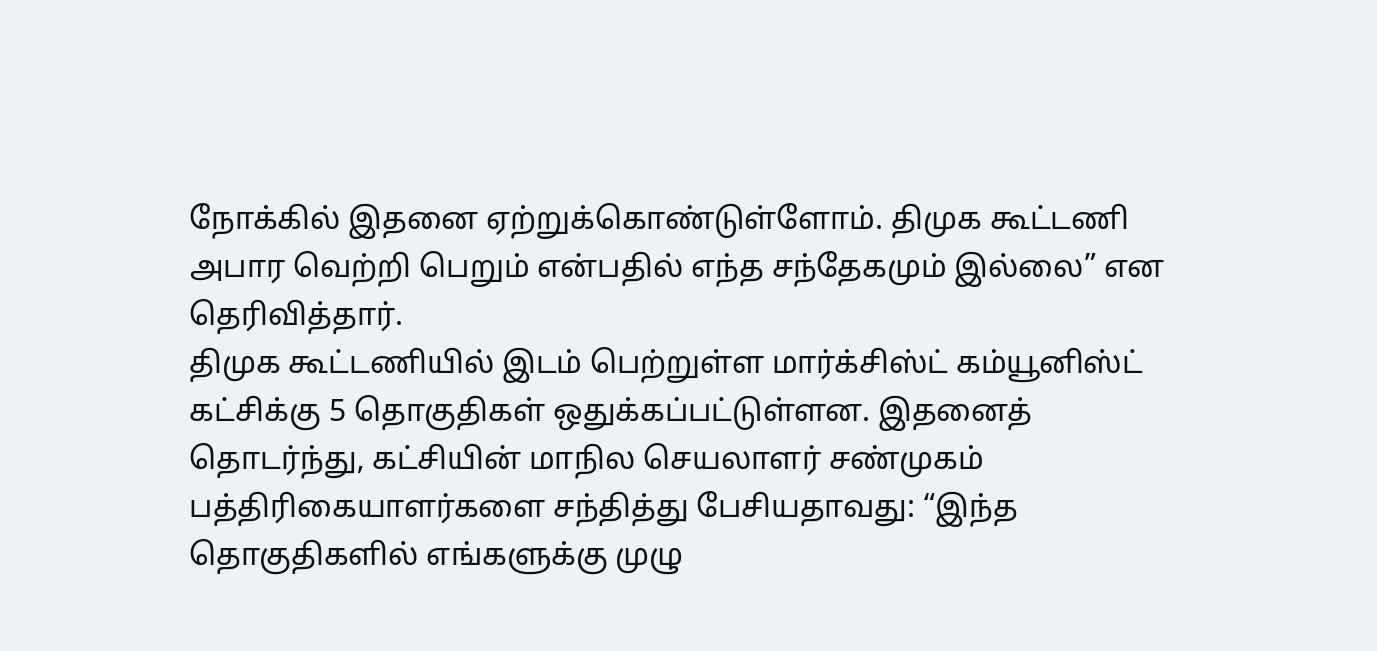நோக்கில் இதனை ஏற்றுக்கொண்டுள்ளோம். திமுக கூட்டணி அபார வெற்றி பெறும் என்பதில் எந்த சந்தேகமும் இல்லை” என தெரிவித்தார்.
திமுக கூட்டணியில் இடம் பெற்றுள்ள மார்க்சிஸ்ட் கம்யூனிஸ்ட் கட்சிக்கு 5 தொகுதிகள் ஒதுக்கப்பட்டுள்ளன. இதனைத் தொடர்ந்து, கட்சியின் மாநில செயலாளர் சண்முகம் பத்திரிகையாளர்களை சந்தித்து பேசியதாவது: “இந்த தொகுதிகளில் எங்களுக்கு முழு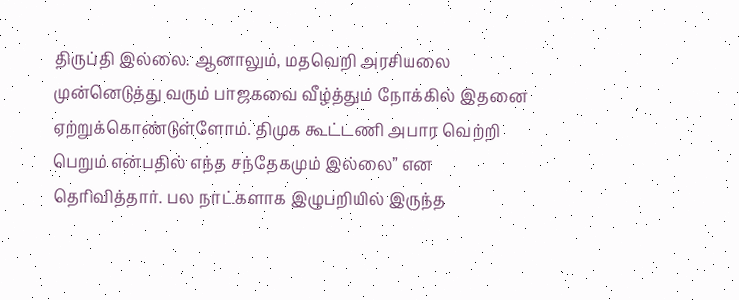திருப்தி இல்லை. ஆனாலும், மதவெறி அரசியலை முன்னெடுத்து வரும் பாஜகவை வீழ்த்தும் நோக்கில் இதனை ஏற்றுக்கொண்டுள்ளோம். திமுக கூட்டணி அபார வெற்றி பெறும் என்பதில் எந்த சந்தேகமும் இல்லை” என தெரிவித்தார். பல நாட்களாக இழுபறியில் இருந்த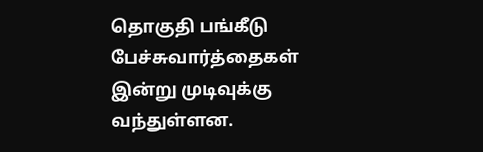தொகுதி பங்கீடு பேச்சுவார்த்தைகள் இன்று முடிவுக்கு வந்துள்ளன.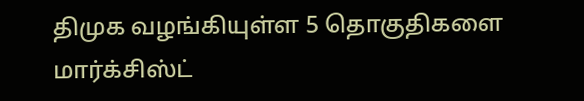திமுக வழங்கியுள்ள 5 தொகுதிகளை மார்க்சிஸ்ட்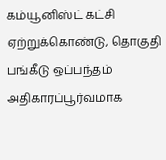கம்யூனிஸ்ட் கட்சி ஏற்றுக்கொண்டு, தொகுதி பங்கீடு ஒப்பந்தம் அதிகாரப்பூர்வமாக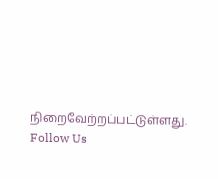நிறைவேற்றப்பட்டுள்ளது.
Follow Us